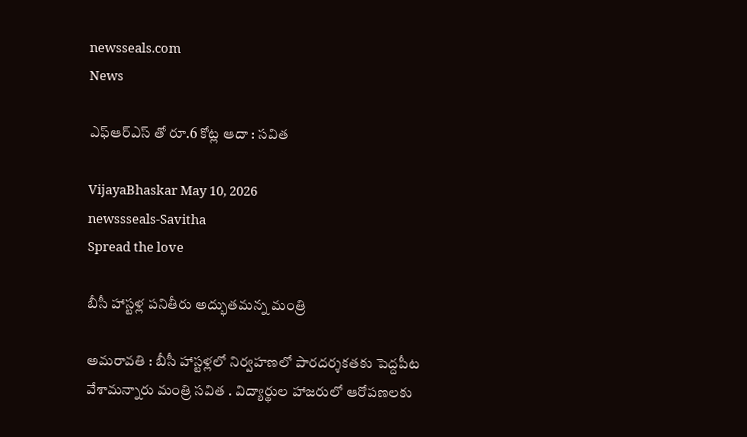newsseals.com
News

ఎఫ్ఆర్ఎస్ తో రూ.6 కోట్ల ఆదా : స‌విత‌

VijayaBhaskar May 10, 2026
newssseals-Savitha
Spread the love

బీసీ హాస్ట‌ళ్ల ప‌నితీరు అద్భుత‌మ‌న్న మంత్రి

అమ‌రావ‌తి : బీసీ హాస్టళ్లలో నిర్వహణలో పారదర్శకతకు పెద్దపీట వేశామ‌న్నారు మంత్రి స‌విత . విద్యార్థుల హాజరులో ఆరోపణలకు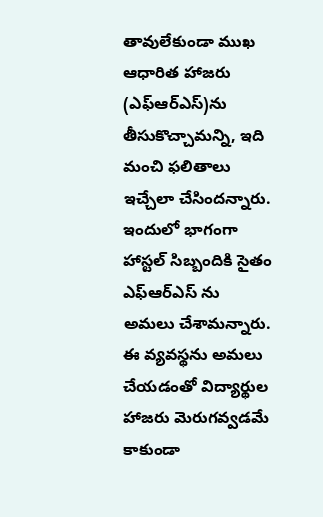తావులేకుండా ముఖ ఆధారిత హాజరు (ఎఫ్ఆర్ఎస్)ను తీసుకొచ్చామ‌న్ని, ఇది మంచి ఫ‌లితాలు ఇచ్చేలా చేసింద‌న్నారు. ఇందులో భాగంగా హాస్టల్ సిబ్బందికి సైతం ఎఫ్ఆర్ఎస్ ను అమలు చేశామ‌న్నారు. ఈ వ్యవస్థను అమలు చేయడంతో విద్యార్థుల హాజరు మెరుగవ్వడమే కాకుండా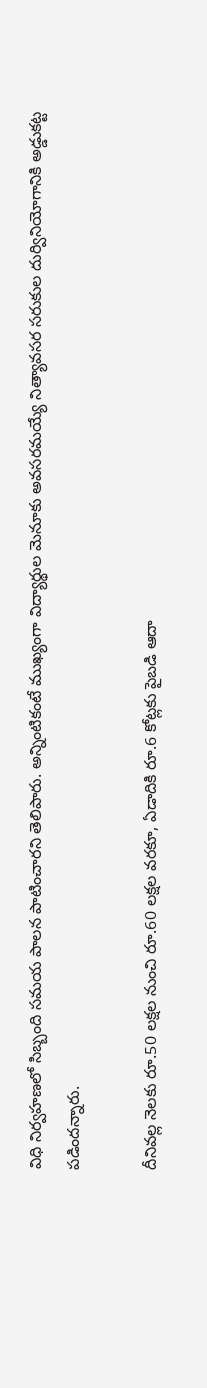విధి నిర్వహణలో సిబ్బంది సమయ పాలన పాటించార‌ని తెలిపారు. అన్నింటికంటే ముఖ్యంగా విద్యార్థుల మెనూకు అవసరమయ్యే నిత్యావసర సరుకుల దుర్వినియోగానికి అడ్డుకట్ట పడిందన్నారు.

దీనివల్ల నెలకు రూ.50 లక్షల నుంచి రూ.60 లక్షల వరకూ, ఏడాదికి రూ.6 కోట్లకు పైబడి ఆదా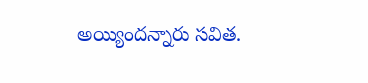అయ్యిందన్నారు సవిత‌.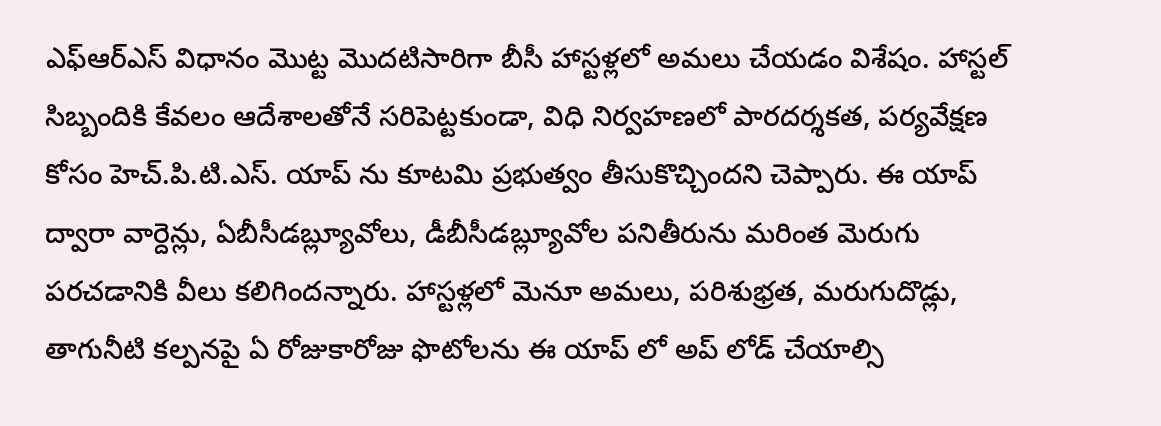ఎఫ్ఆర్ఎస్ విధానం మొట్ట మొదటిసారిగా బీసీ హాస్టళ్లలో అమలు చేయడం విశేషం. హాస్టల్ సిబ్బందికి కేవలం ఆదేశాలతోనే సరిపెట్టకుండా, విధి నిర్వహణలో పారదర్శకత, పర్యవేక్షణ కోసం హెచ్.పి.టి.ఎస్. యాప్ ను కూటమి ప్రభుత్వం తీసుకొచ్చిందని చెప్పారు. ఈ యాప్ ద్వారా వార్దెన్లు, ఏబీసీడబ్ల్యూవోలు, డీబీసీడబ్ల్యూవోల పనితీరును మరింత మెరుగు పరచడానికి వీలు కలిగిందన్నారు. హాస్టళ్లలో మెనూ అమలు, పరిశుభ్రత, మరుగుదొడ్లు, తాగునీటి కల్పనపై ఏ రోజుకారోజు ఫొటోలను ఈ యాప్ లో అప్ లోడ్ చేయాల్సి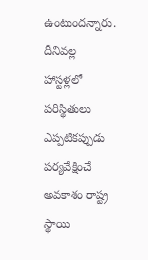ఉంటుందన్నారు. దీనివల్ల హాస్టళ్లలో పరిస్థితులు ఎప్పటికప్పుడు పర్యవేక్షించే అవకాశం రాష్ట్ర స్థాయి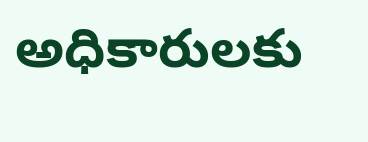అధికారులకు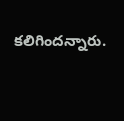కలిగిందన్నారు.